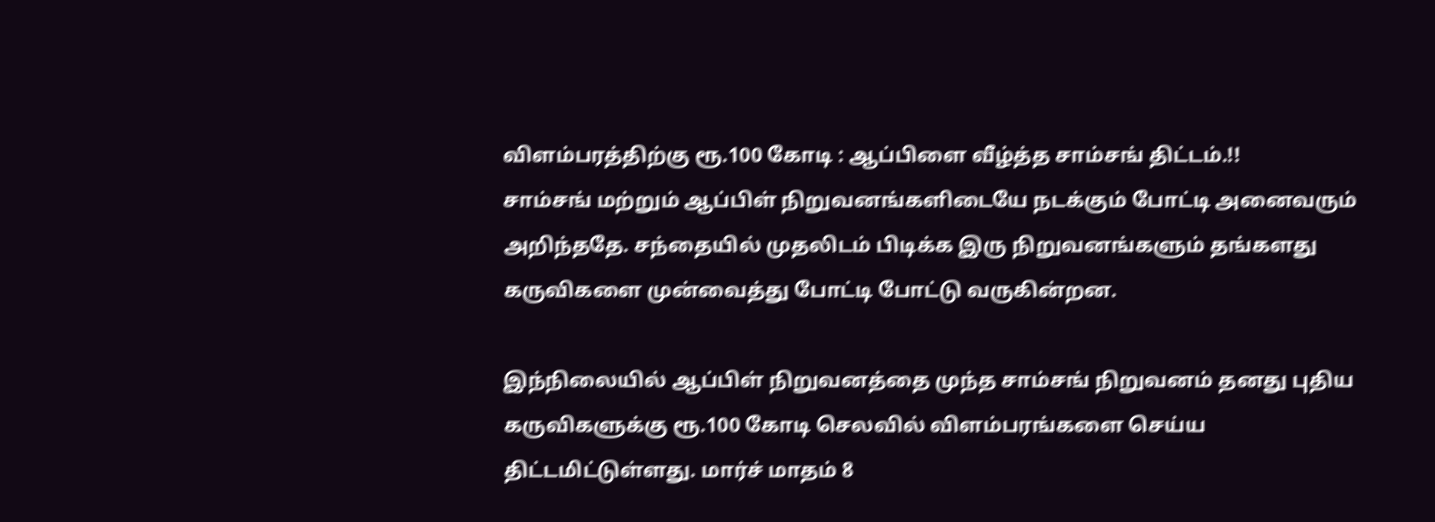விளம்பரத்திற்கு ரூ.100 கோடி : ஆப்பிளை வீழ்த்த சாம்சங் திட்டம்.!!
சாம்சங் மற்றும் ஆப்பிள் நிறுவனங்களிடையே நடக்கும் போட்டி அனைவரும் அறிந்ததே. சந்தையில் முதலிடம் பிடிக்க இரு நிறுவனங்களும் தங்களது கருவிகளை முன்வைத்து போட்டி போட்டு வருகின்றன.

இந்நிலையில் ஆப்பிள் நிறுவனத்தை முந்த சாம்சங் நிறுவனம் தனது புதிய கருவிகளுக்கு ரூ.100 கோடி செலவில் விளம்பரங்களை செய்ய திட்டமிட்டுள்ளது. மார்ச் மாதம் 8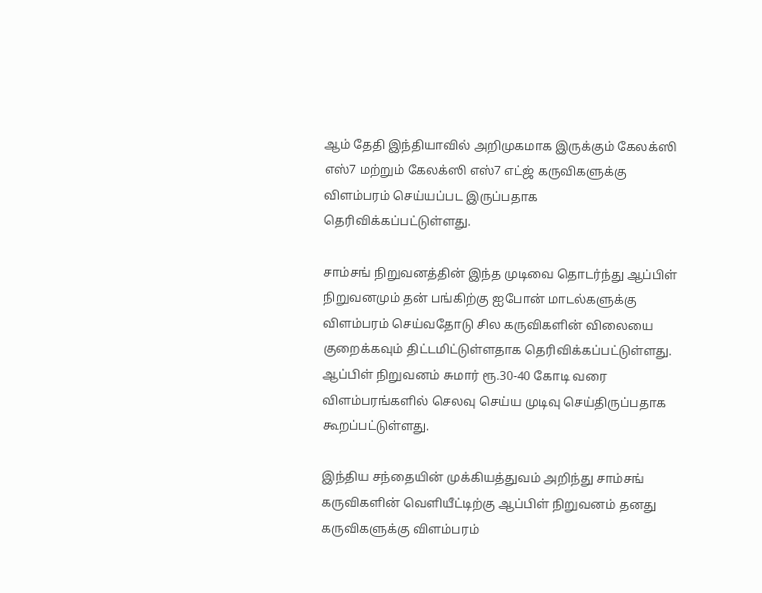ஆம் தேதி இந்தியாவில் அறிமுகமாக இருக்கும் கேலக்ஸி எஸ்7 மற்றும் கேலக்ஸி எஸ்7 எட்ஜ் கருவிகளுக்கு விளம்பரம் செய்யப்பட இருப்பதாக தெரிவிக்கப்பட்டுள்ளது.

சாம்சங் நிறுவனத்தின் இந்த முடிவை தொடர்ந்து ஆப்பிள் நிறுவனமும் தன் பங்கிற்கு ஐபோன் மாடல்களுக்கு விளம்பரம் செய்வதோடு சில கருவிகளின் விலையை குறைக்கவும் திட்டமிட்டுள்ளதாக தெரிவிக்கப்பட்டுள்ளது. ஆப்பிள் நிறுவனம் சுமார் ரூ.30-40 கோடி வரை விளம்பரங்களில் செலவு செய்ய முடிவு செய்திருப்பதாக கூறப்பட்டுள்ளது.

இந்திய சந்தையின் முக்கியத்துவம் அறிந்து சாம்சங் கருவிகளின் வெளியீட்டிற்கு ஆப்பிள் நிறுவனம் தனது கருவிகளுக்கு விளம்பரம்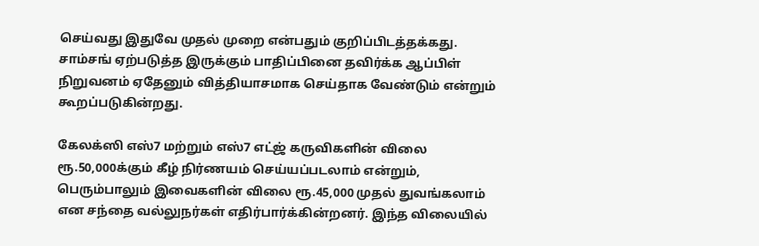செய்வது இதுவே முதல் முறை என்பதும் குறிப்பிடத்தக்கது. சாம்சங் ஏற்படுத்த இருக்கும் பாதிப்பினை தவிர்க்க ஆப்பிள் நிறுவனம் ஏதேனும் வித்தியாசமாக செய்தாக வேண்டும் என்றும் கூறப்படுகின்றது.

கேலக்ஸி எஸ்7 மற்றும் எஸ்7 எட்ஜ் கருவிகளின் விலை ரூ.50,000க்கும் கீழ் நிர்ணயம் செய்யப்படலாம் என்றும், பெரும்பாலும் இவைகளின் விலை ரூ.45,000 முதல் துவங்கலாம் என சந்தை வல்லுநர்கள் எதிர்பார்க்கின்றனர். இந்த விலையில்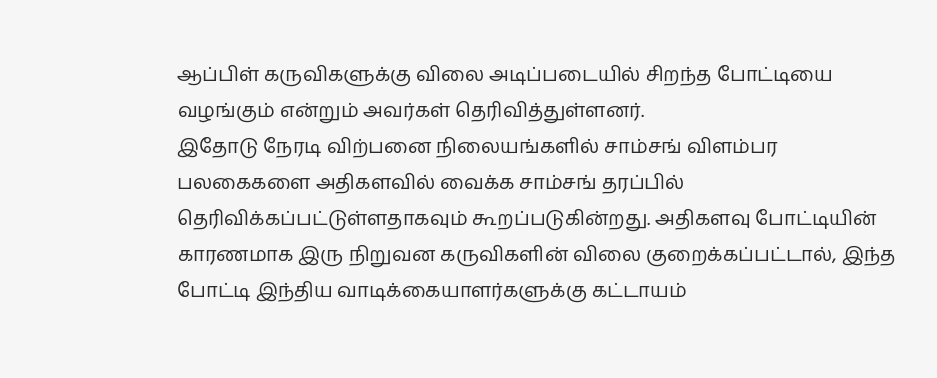ஆப்பிள் கருவிகளுக்கு விலை அடிப்படையில் சிறந்த போட்டியை வழங்கும் என்றும் அவர்கள் தெரிவித்துள்ளனர்.
இதோடு நேரடி விற்பனை நிலையங்களில் சாம்சங் விளம்பர பலகைகளை அதிகளவில் வைக்க சாம்சங் தரப்பில் தெரிவிக்கப்பட்டுள்ளதாகவும் கூறப்படுகின்றது. அதிகளவு போட்டியின் காரணமாக இரு நிறுவன கருவிகளின் விலை குறைக்கப்பட்டால், இந்த போட்டி இந்திய வாடிக்கையாளர்களுக்கு கட்டாயம்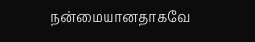நன்மையானதாகவே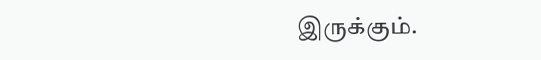இருக்கும்.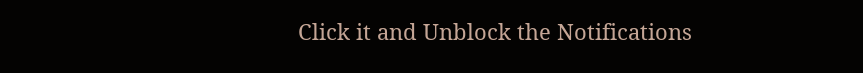Click it and Unblock the Notifications